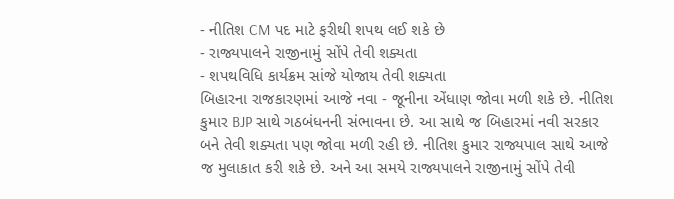- નીતિશ CM પદ માટે ફરીથી શપથ લઈ શકે છે
- રાજ્યપાલને રાજીનામું સોંપે તેવી શક્યતા
- શપથવિધિ કાર્યક્રમ સાંજે યોજાય તેવી શક્યતા
બિહારના રાજકારણમાં આજે નવા - જૂનીના એંધાણ જોવા મળી શકે છે. નીતિશ કુમાર BJP સાથે ગઠબંધનની સંભાવના છે. આ સાથે જ બિહારમાં નવી સરકાર બને તેવી શક્યતા પણ જોવા મળી રહી છે. નીતિશ કુમાર રાજ્યપાલ સાથે આજે જ મુલાકાત કરી શકે છે. અને આ સમયે રાજ્યપાલને રાજીનામું સોંપે તેવી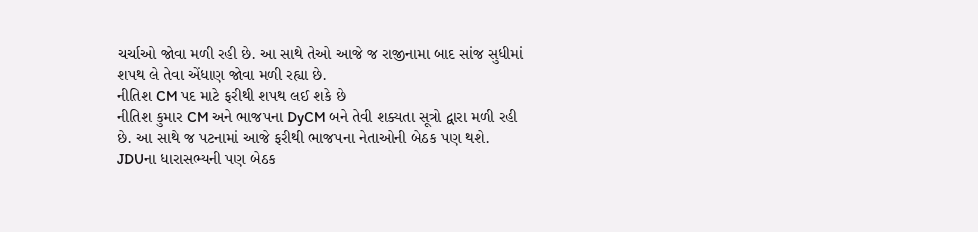ચર્ચાઓ જોવા મળી રહી છે. આ સાથે તેઓ આજે જ રાજીનામા બાદ સાંજ સુધીમાં શપથ લે તેવા એંધાણ જોવા મળી રહ્યા છે.
નીતિશ CM પદ માટે ફરીથી શપથ લઈ શકે છે
નીતિશ કુમાર CM અને ભાજપના DyCM બને તેવી શક્યતા સૂત્રો દ્વારા મળી રહી છે. આ સાથે જ પટનામાં આજે ફરીથી ભાજપના નેતાઓની બેઠક પણ થશે. JDUના ધારાસભ્યની પણ બેઠક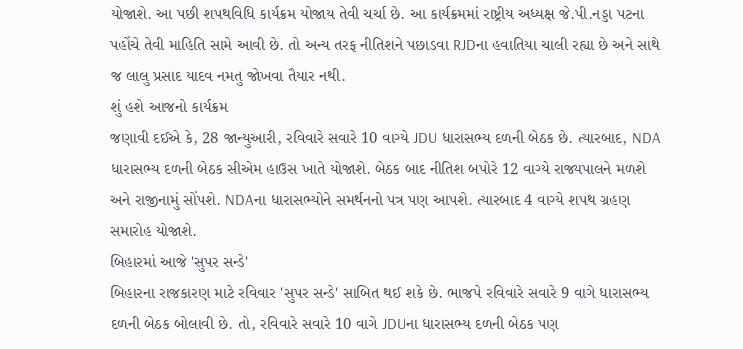યોજાશે. આ પછી શપથવિધિ કાર્યક્રમ યોજાય તેવી ચર્ચા છે. આ કાર્યક્રમમાં રાષ્ટ્રીય અધ્યક્ષ જે.પી.નડ્ડા પટના પહોંચે તેવી માહિતિ સામે આવી છે. તો અન્ય તરફ નીતિશને પછાડવા RJDના હવાતિયા ચાલી રહ્યા છે અને સાથે જ લાલુ પ્રસાદ યાદવ નમતુ જોખવા તૈયાર નથી.
શું હશે આજનો કાર્યક્રમ
જણાવી દઈએ કે, 28 જાન્યુઆરી, રવિવારે સવારે 10 વાગ્યે JDU ધારાસભ્ય દળની બેઠક છે. ત્યારબાદ, NDA ધારાસભ્ય દળની બેઠક સીએમ હાઉસ ખાતે યોજાશે. બેઠક બાદ નીતિશ બપોરે 12 વાગ્યે રાજ્યપાલને મળશે અને રાજીનામું સોંપશે. NDAના ધારાસભ્યોને સમર્થનનો પત્ર પણ આપશે. ત્યારબાદ 4 વાગ્યે શપથ ગ્રહણ સમારોહ યોજાશે.
બિહારમાં આજે 'સુપર સન્ડે'
બિહારના રાજકારણ માટે રવિવાર 'સુપર સન્ડે' સાબિત થઈ શકે છે. ભાજપે રવિવારે સવારે 9 વાગે ધારાસભ્ય દળની બેઠક બોલાવી છે. તો, રવિવારે સવારે 10 વાગે JDUના ધારાસભ્ય દળની બેઠક પણ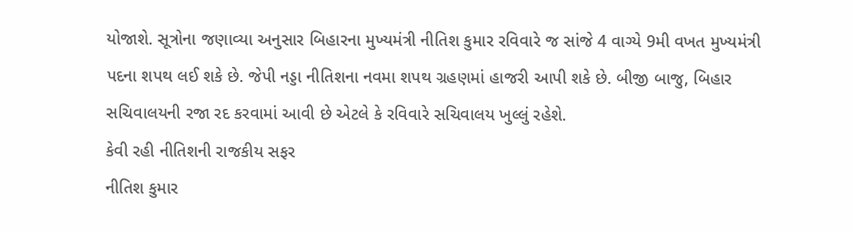યોજાશે. સૂત્રોના જણાવ્યા અનુસાર બિહારના મુખ્યમંત્રી નીતિશ કુમાર રવિવારે જ સાંજે 4 વાગ્યે 9મી વખત મુખ્યમંત્રી પદના શપથ લઈ શકે છે. જેપી નડ્ડા નીતિશના નવમા શપથ ગ્રહણમાં હાજરી આપી શકે છે. બીજી બાજુ, બિહાર સચિવાલયની રજા રદ કરવામાં આવી છે એટલે કે રવિવારે સચિવાલય ખુલ્લું રહેશે.
કેવી રહી નીતિશની રાજકીય સફર
નીતિશ કુમાર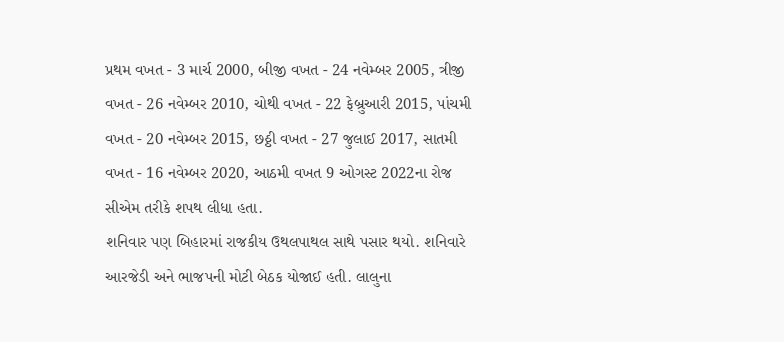પ્રથમ વખત - 3 માર્ચ 2000, બીજી વખત - 24 નવેમ્બર 2005, ત્રીજી વખત - 26 નવેમ્બર 2010, ચોથી વખત - 22 ફેબ્રુઆરી 2015, પાંચમી વખત - 20 નવેમ્બર 2015, છઠ્ઠી વખત - 27 જુલાઈ 2017, સાતમી વખત - 16 નવેમ્બર 2020, આઠમી વખત 9 ઓગસ્ટ 2022ના રોજ સીએમ તરીકે શપથ લીધા હતા.
શનિવાર પણ બિહારમાં રાજકીય ઉથલપાથલ સાથે પસાર થયો. શનિવારે આરજેડી અને ભાજપની મોટી બેઠક યોજાઈ હતી. લાલુના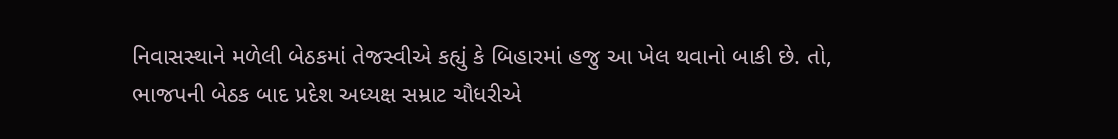નિવાસસ્થાને મળેલી બેઠકમાં તેજસ્વીએ કહ્યું કે બિહારમાં હજુ આ ખેલ થવાનો બાકી છે. તો, ભાજપની બેઠક બાદ પ્રદેશ અધ્યક્ષ સમ્રાટ ચૌધરીએ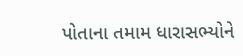પોતાના તમામ ધારાસભ્યોને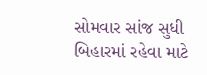સોમવાર સાંજ સુધી બિહારમાં રહેવા માટે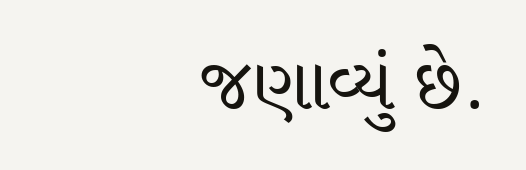જણાવ્યું છે.